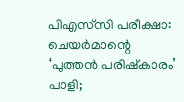പിഎസ്‌സി പരീക്ഷാ: ചെയർമാന്റെ ‘പുത്തൻ പരിഷ്‌കാരം’ പാളി;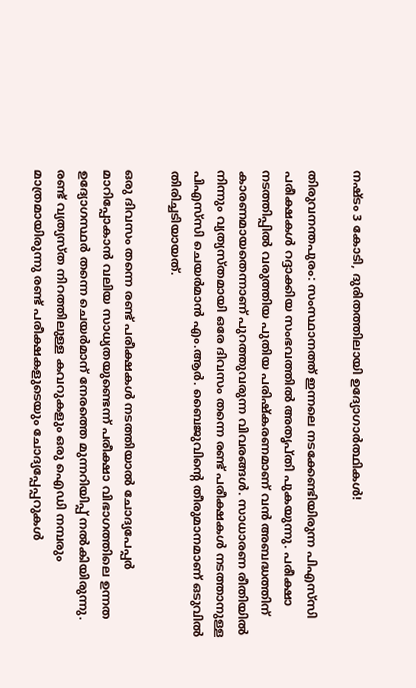നഷ്ടം 3 കോടി, ദുരിതത്തിലായി ഉദ്യോഗാർത്ഥികൾ!

തിരുവനന്തപുരം: സംസ്ഥാനത്ത് ഇന്നലെ നടക്കേണ്ടിയിരുന്ന പിഎസ്‌സി പരീക്ഷകൾ റദ്ദാക്കിയ സംഭവത്തിൽ അതൃപ്തി പുകയുന്നു. പരീക്ഷാ നടത്തിപ്പിൽ വരുത്തിയ പുതിയ പരിഷ്‌കരണമാണ് വൻ അബദ്ധത്തിന് കാരണമായതെന്നാണ് പുറത്തുവരുന്ന വിവരങ്ങൾ. സാധാരണ രീതിയിൽ നിന്നും വ്യത്യസ്തമായി ഒരേ ദിവസം തന്നെ രണ്ട് പരീക്ഷകൾ നടത്താനുള്ള പിഎസ്‌സി ചെയർമാൻ എം.ആർ. ബൈജുവിന്റെ തീരുമാനമാണ് ഒടുവിൽ തിരിച്ചടിയായത്.

ഒരു ദിവസം തന്നെ രണ്ട് പരീക്ഷകൾ നടത്തിയാൽ ചോദ്യപേപ്പർ മാറിപ്പോകാൻ വലിയ സാധ്യതയുണ്ടെന്ന് പരീക്ഷാ വിഭാഗത്തിലെ ഉന്നത ഉദ്യോഗസ്ഥർ തന്നെ ചെയർമാന് നേരത്തെ മുന്നറിയിപ്പ് നൽകിയിരുന്നു. രണ്ട് വ്യത്യസ്ത നിറത്തിലുള്ള കവറുകളും ഒരു ഐഡി നമ്പരും മാത്രമായിരുന്നു രണ്ട് പരീക്ഷകളുടെയും ചോദ്യപ്പേപ്പറുകൾ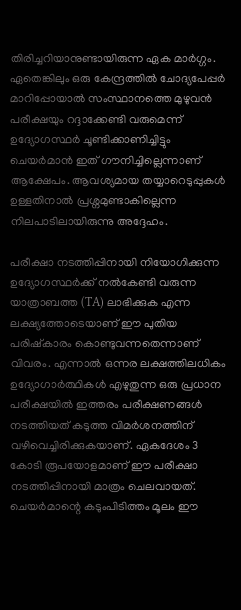തിരിച്ചറിയാനുണ്ടായിരുന്ന ഏക മാർഗ്ഗം. ഏതെങ്കിലും ഒരു കേന്ദ്രത്തിൽ ചോദ്യപേപ്പർ മാറിപ്പോയാൽ സംസ്ഥാനത്തെ മുഴുവൻ പരീക്ഷയും റദ്ദാക്കേണ്ടി വരുമെന്ന് ഉദ്യോഗസ്ഥർ ചൂണ്ടിക്കാണിച്ചിട്ടും ചെയർമാൻ ഇത് ഗൗനിച്ചില്ലെന്നാണ് ആക്ഷേപം. ആവശ്യമായ തയ്യാറെടുപ്പുകൾ ഉള്ളതിനാൽ പ്രശ്നമുണ്ടാകില്ലെന്ന നിലപാടിലായിരുന്നു അദ്ദേഹം.

പരീക്ഷാ നടത്തിപ്പിനായി നിയോഗിക്കുന്ന ഉദ്യോഗസ്ഥർക്ക് നൽകേണ്ടി വരുന്ന യാത്രാബത്ത (TA) ലാഭിക്കുക എന്ന ലക്ഷ്യത്തോടെയാണ് ഈ പുതിയ പരിഷ്‌കാരം കൊണ്ടുവന്നതെന്നാണ് വിവരം. എന്നാൽ ഒന്നര ലക്ഷത്തിലധികം ഉദ്യോഗാർത്ഥികൾ എഴുതുന്ന ഒരു പ്രധാന പരീക്ഷയിൽ ഇത്തരം പരീക്ഷണങ്ങൾ നടത്തിയത് കടുത്ത വിമർശനത്തിന് വഴിവെച്ചിരിക്കുകയാണ്. ഏകദേശം 3 കോടി രൂപയോളമാണ് ഈ പരീക്ഷാ നടത്തിപ്പിനായി മാത്രം ചെലവായത്. ചെയർമാന്റെ കടുംപിടിത്തം മൂലം ഈ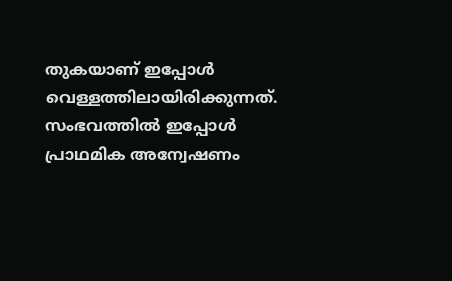തുകയാണ് ഇപ്പോൾ വെള്ളത്തിലായിരിക്കുന്നത്. സംഭവത്തിൽ ഇപ്പോൾ പ്രാഥമിക അന്വേഷണം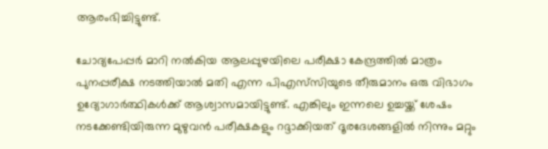ആരംഭിച്ചിട്ടുണ്ട്.

ചോദ്യപേപ്പർ മാറി നൽകിയ ആലപ്പുഴയിലെ പരീക്ഷാ കേന്ദ്രത്തിൽ മാത്രം പുനപ്പരീക്ഷ നടത്തിയാൽ മതി എന്ന പിഎസ്‌സിയുടെ തീരുമാനം ഒരു വിഭാഗം ഉദ്യോഗാർത്ഥികൾക്ക് ആശ്വാസമായിട്ടുണ്ട്. എങ്കിലും ഇന്നലെ ഉച്ചയ്ക്ക് ശേഷം നടക്കേണ്ടിയിരുന്ന മുഴുവൻ പരീക്ഷകളും റദ്ദാക്കിയത് ദൂരദേശങ്ങളിൽ നിന്നും മറ്റും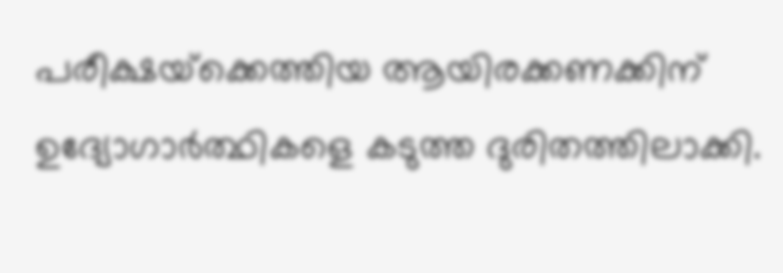പരീക്ഷയ്‌ക്കെത്തിയ ആയിരക്കണക്കിന് ഉദ്യോഗാർത്ഥികളെ കടുത്ത ദുരിതത്തിലാക്കി.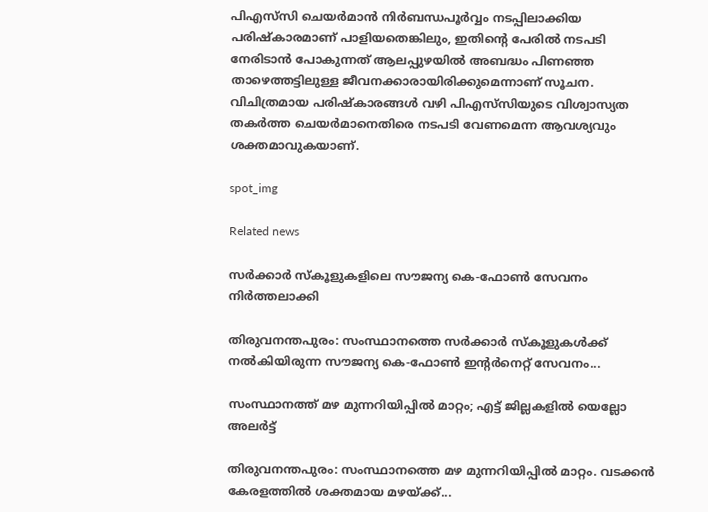പിഎസ്‌സി ചെയർമാൻ നിർബന്ധപൂർവ്വം നടപ്പിലാക്കിയ പരിഷ്‌കാരമാണ് പാളിയതെങ്കിലും, ഇതിന്റെ പേരിൽ നടപടി നേരിടാൻ പോകുന്നത് ആലപ്പുഴയിൽ അബദ്ധം പിണഞ്ഞ താഴെത്തട്ടിലുള്ള ജീവനക്കാരായിരിക്കുമെന്നാണ് സൂചന. വിചിത്രമായ പരിഷ്‌കാരങ്ങൾ വഴി പിഎസ്‌സിയുടെ വിശ്വാസ്യത തകർത്ത ചെയർമാനെതിരെ നടപടി വേണമെന്ന ആവശ്യവും ശക്തമാവുകയാണ്.

spot_img

Related news

സർക്കാർ സ്കൂളുകളിലെ സൗജന്യ കെ-ഫോൺ സേവനം നിർത്തലാക്കി

തിരുവനന്തപുരം: സംസ്ഥാനത്തെ സർക്കാർ സ്കൂളുകൾക്ക് നൽകിയിരുന്ന സൗജന്യ കെ-ഫോൺ ഇന്റർനെറ്റ് സേവനം...

സംസ്ഥാനത്ത് മഴ മുന്നറിയിപ്പിൽ മാറ്റം; എട്ട് ജില്ലകളിൽ യെല്ലോ അലർട്ട്

തിരുവനന്തപുരം: സംസ്ഥാനത്തെ മഴ മുന്നറിയിപ്പിൽ മാറ്റം. വടക്കൻ കേരളത്തിൽ ശക്തമായ മഴയ്ക്ക്...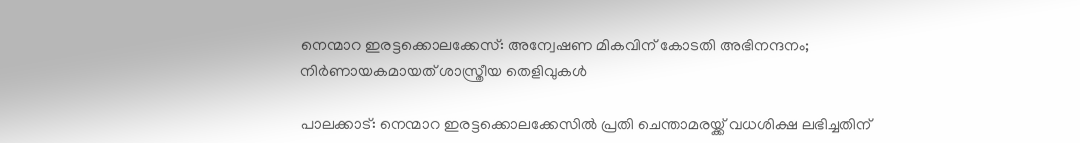നെന്മാറ ഇരട്ടക്കൊലക്കേസ്: അന്വേഷണ മികവിന് കോടതി അഭിനന്ദനം; നിർണായകമായത് ശാസ്ത്രീയ തെളിവുകൾ

പാലക്കാട്: നെന്മാറ ഇരട്ടക്കൊലക്കേസിൽ പ്രതി ചെന്താമരയ്ക്ക് വധശിക്ഷ ലഭിച്ചതിന്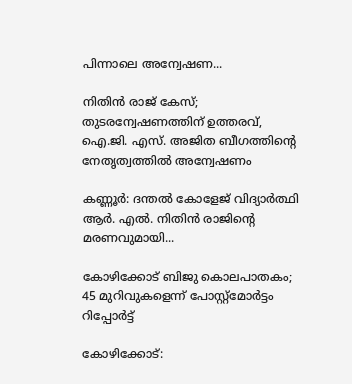പിന്നാലെ അന്വേഷണ...

നിതിൻ രാജ് കേസ്; തുടരന്വേഷണത്തിന് ഉത്തരവ്, ഐ.ജി. എസ്. അജിത ബീഗത്തിന്റെ നേതൃത്വത്തിൽ അന്വേഷണം

കണ്ണൂർ: ദന്തൽ കോളേജ് വിദ്യാർത്ഥി ആർ. എൽ. നിതിൻ രാജിന്റെ മരണവുമായി...

കോഴിക്കോട് ബിജു കൊലപാതകം; 45 മുറിവുകളെന്ന് പോസ്റ്റ്മോർട്ടം റിപ്പോർട്ട്

കോഴിക്കോട്: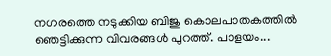നഗരത്തെ നടുക്കിയ ബിജു കൊലപാതകത്തിൽ ഞെട്ടിക്കുന്ന വിവരങ്ങൾ പുറത്ത്. പാളയം...